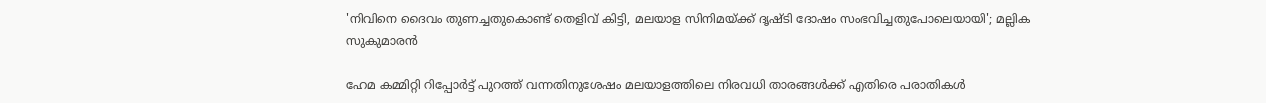'നിവിനെ ദൈവം തുണച്ചതുകൊണ്ട് തെളിവ് കിട്ടി, മലയാള സിനിമയ്ക്ക് ദൃഷ്ടി ദോഷം സംഭവിച്ചതുപോലെയായി'; മല്ലിക സുകുമാരൻ

ഹേമ കമ്മിറ്റി റിപ്പോർട്ട് പുറത്ത് വന്നതിനുശേഷം മലയാളത്തിലെ നിരവധി താരങ്ങൾക്ക് എതിരെ പരാതികൾ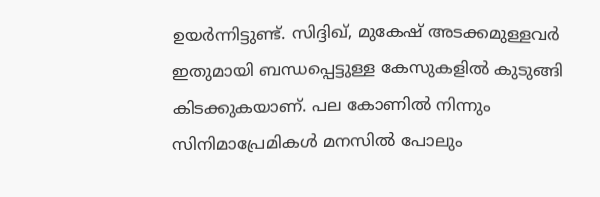ഉയർന്നിട്ടുണ്ട്. സിദ്ദിഖ്, മുകേഷ് അടക്കമുള്ളവർ ഇതുമായി ബന്ധപ്പെട്ടുള്ള കേസുകളിൽ കുടുങ്ങി കിടക്കുകയാണ്. പല കോണിൽ നിന്നും സിനിമാപ്രേമികൾ മനസിൽ പോലും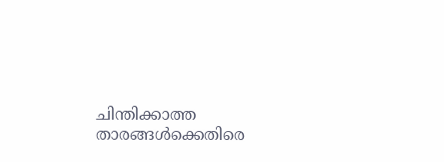ചിന്തിക്കാത്ത താരങ്ങൾക്കെതിരെ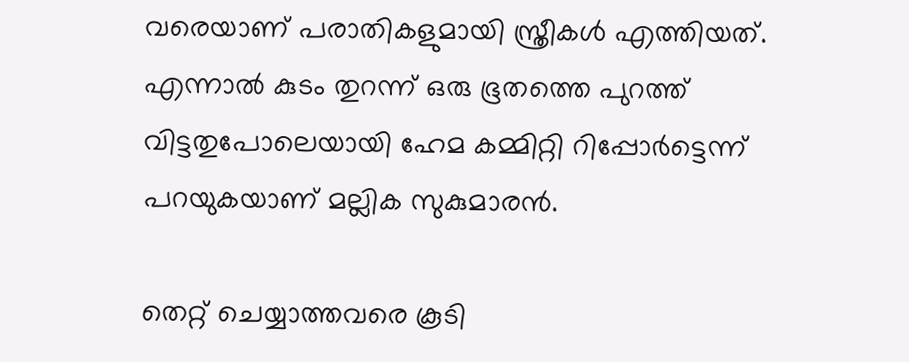വരെയാണ് പരാതികളുമായി സ്ത്രീകൾ എത്തിയത്. എന്നാൽ കുടം തുറന്ന് ഒരു ഭൂതത്തെ പുറത്ത് വിട്ടതുപോലെയായി ഹേമ കമ്മിറ്റി റിപ്പോർട്ടെന്ന് പറയുകയാണ് മല്ലിക സുകുമാരൻ.

തെറ്റ് ചെയ്യാത്തവരെ കൂടി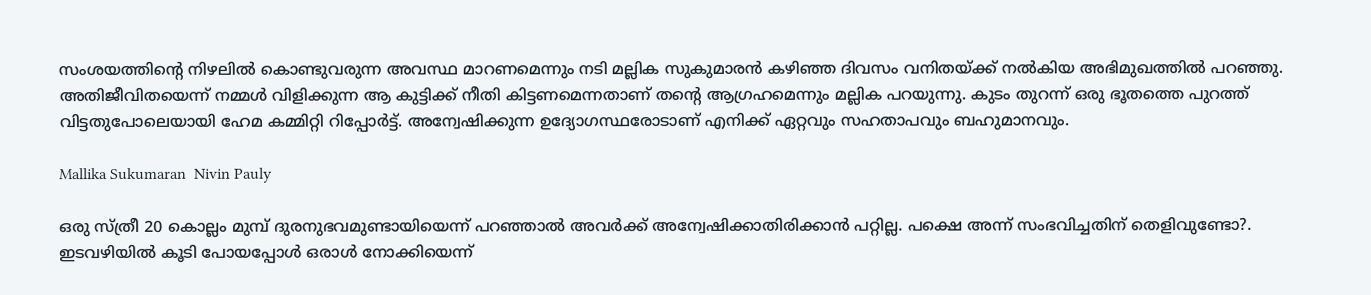സംശയത്തിന്റെ നിഴലിൽ കൊണ്ടുവരുന്ന അവസ്ഥ മാറണമെന്നും നടി മല്ലിക സുകുമാരൻ കഴിഞ്ഞ ദിവസം വനിതയ്ക്ക് നൽകിയ അഭിമുഖത്തിൽ പറഞ്ഞു. അതിജീവിതയെന്ന് നമ്മൾ വിളിക്കുന്ന ആ കുട്ടിക്ക് നീതി കിട്ടണമെന്നതാണ് തന്റെ ആഗ്രഹമെന്നും മല്ലിക പറയുന്നു. കുടം തുറന്ന് ഒരു ഭൂതത്തെ പുറത്ത് വിട്ടതുപോലെയായി ഹേമ കമ്മിറ്റി റിപ്പോർട്ട്. അന്വേഷിക്കുന്ന ഉദ്യോഗസ്ഥരോടാണ് എനിക്ക് ഏറ്റവും സഹതാപവും ബഹുമാനവും.

Mallika Sukumaran  Nivin Pauly

ഒരു സ്ത്രീ 20 കൊല്ലം മുമ്പ് ദുരനുഭവമുണ്ടായിയെന്ന് പറഞ്ഞാൽ അവർക്ക് അന്വേഷിക്കാതിരിക്കാൻ പറ്റില്ല. പക്ഷെ അന്ന് സംഭവിച്ചതിന് തെളിവുണ്ടോ?. ഇടവഴിയിൽ കൂടി പോയപ്പോൾ ഒരാൾ നോക്കിയെന്ന്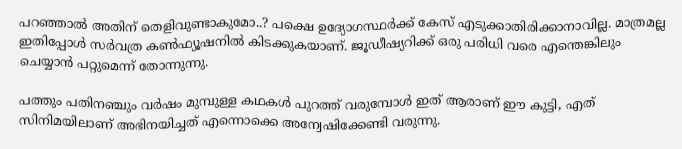പറഞ്ഞാൽ അതിന് തെളിവുണ്ടാകുമോ..? പക്ഷെ ഉദ്യോഗസ്ഥർക്ക് കേസ് എടുക്കാതിരിക്കാനാവില്ല. മാത്രമല്ല ഇതിപ്പോൾ സർവത്ര കൺഫ്യൂഷനിൽ കിടക്കുകയാണ്. ജൂഡീഷ്യറിക്ക് ഒരു പരിധി വരെ എന്തെങ്കിലും ചെയ്യാൻ പറ്റുമെന്ന് തോന്നുന്നു.

പത്തും പതിനഞ്ചും വർഷം മുമ്പുള്ള കഥകൾ പുറത്ത് വരുമ്പോൾ ഇത് ആരാണ് ഈ കുട്ടി, എത് സിനിമയിലാണ് അഭിനയിച്ചത് എന്നൊക്കെ അന്വേഷിക്കേണ്ടി വരുന്നു.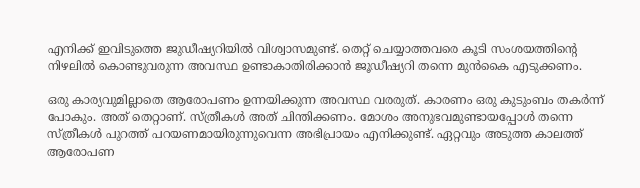എനിക്ക് ഇവിടുത്തെ ജുഡീഷ്യറിയിൽ വിശ്വാസമുണ്ട്. തെറ്റ് ചെയ്യാത്തവരെ കൂടി സംശയത്തിന്റെ നിഴലിൽ കൊണ്ടുവരുന്ന അവസ്ഥ ഉണ്ടാകാതിരിക്കാൻ ജൂഡീഷ്യറി തന്നെ മുൻകൈ എടുക്കണം.

ഒരു കാര്യവുമില്ലാതെ ആരോപണം ഉന്നയിക്കുന്ന അവസ്ഥ വരരുത്. കാരണം ഒരു കുടുംബം തകർന്ന് പോകും. അത് തെറ്റാണ്. സ്ത്രീകൾ അത് ചിന്തിക്കണം. മോശം അനുഭവമുണ്ടായപ്പോൾ തന്നെ സ്ത്രീകൾ പുറത്ത് പറയണമായിരുന്നുവെന്ന അഭിപ്രായം എനിക്കുണ്ട്. ഏറ്റവും അടുത്ത കാലത്ത് ആരോപണ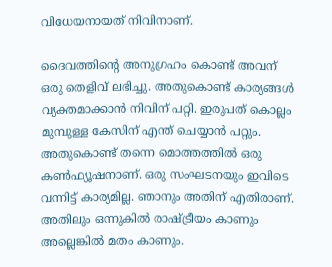വിധേയനായത് നിവിനാണ്.

ദൈവത്തിന്റെ അനുഗ്രഹം കൊണ്ട് അവന് ഒരു തെളിവ് ലഭിച്ചു. അതുകൊണ്ട് കാര്യങ്ങൾ വ്യക്തമാക്കാൻ നിവിന് പറ്റി. ഇരുപത് കൊല്ലം മുമ്പുള്ള കേസിന് എന്ത് ചെയ്യാൻ പറ്റും. അതുകൊണ്ട് തന്നെ മൊത്തത്തിൽ ഒരു കൺഫ്യൂഷനാണ്. ഒരു സംഘടനയും ഇവിടെ വന്നിട്ട് കാര്യമില്ല. ഞാനും അതിന് എതിരാണ്. അതിലും ഒന്നുകിൽ രാഷ്ട്രീയം കാണും അല്ലെങ്കിൽ മതം കാണും.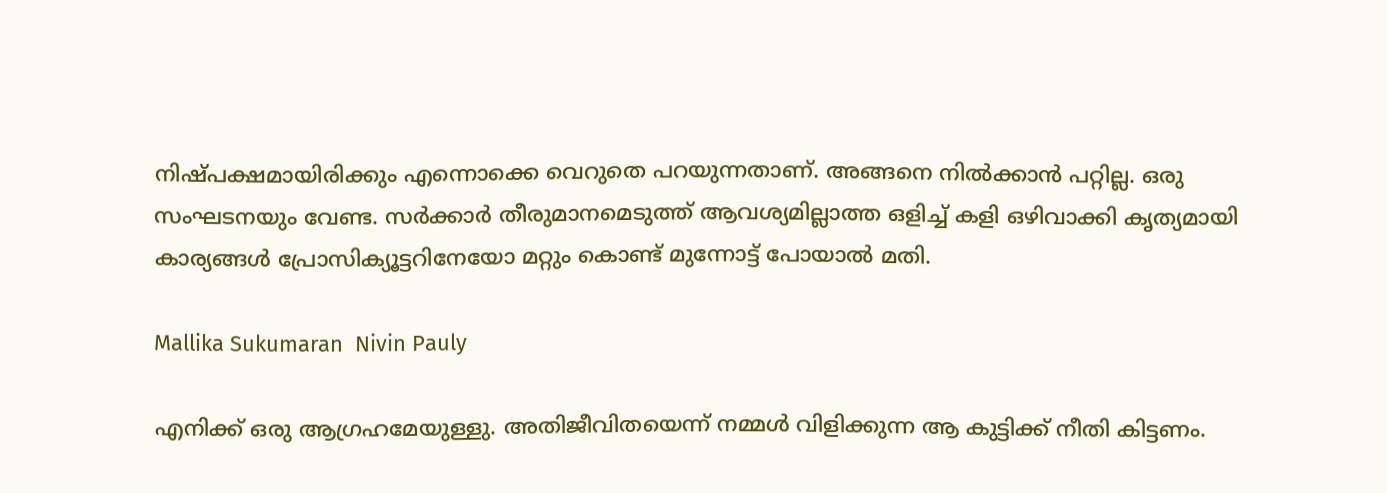നിഷ്പക്ഷമായിരിക്കും എന്നൊക്കെ വെറുതെ പറയുന്നതാണ്. അങ്ങനെ നിൽക്കാൻ പറ്റില്ല. ഒരു സംഘടനയും വേണ്ട. സർക്കാർ തീരുമാനമെടുത്ത് ആവശ്യമില്ലാത്ത ഒളിച്ച് കളി ഒഴിവാക്കി കൃത്യമായി കാര്യങ്ങൾ പ്രോസിക്യൂട്ടറിനേയോ മറ്റും കൊണ്ട് മുന്നോട്ട് പോയാൽ മതി.

Mallika Sukumaran  Nivin Pauly

എനിക്ക് ഒരു ആഗ്രഹമേയുള്ളു. അതിജീവിതയെന്ന് നമ്മൾ വിളിക്കുന്ന ആ കുട്ടിക്ക് നീതി കിട്ടണം.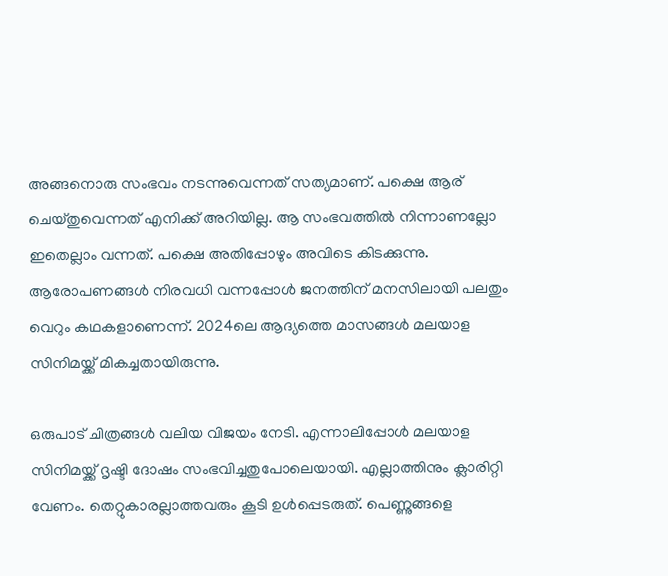അങ്ങനൊരു സംഭവം നടന്നുവെന്നത് സത്യമാണ്. പക്ഷെ ആര് ചെയ്തുവെന്നത് എനിക്ക് അറിയില്ല. ആ സംഭവത്തിൽ നിന്നാണല്ലോ ഇതെല്ലാം വന്നത്. പക്ഷെ അതിപ്പോഴും അവിടെ കിടക്കുന്നു. ആരോപണങ്ങൾ നിരവധി വന്നപ്പോൾ ജനത്തിന് മനസിലായി പലതും വെറും കഥകളാണെന്ന്. 2024ലെ ആദ്യത്തെ മാസങ്ങൾ മലയാള സിനിമയ്ക്ക് മികച്ചതായിരുന്നു.

ഒരുപാട് ചിത്രങ്ങൾ വലിയ വിജയം നേടി. എന്നാലിപ്പോൾ മലയാള സിനിമയ്ക്ക് ദൃഷ്ടി ദോഷം സംഭവിച്ചതുപോലെയായി. എല്ലാത്തിനും ക്ലാരിറ്റി വേണം. തെറ്റുകാരല്ലാത്തവരും കൂടി ഉൾപ്പെടരുത്. പെണ്ണുങ്ങളെ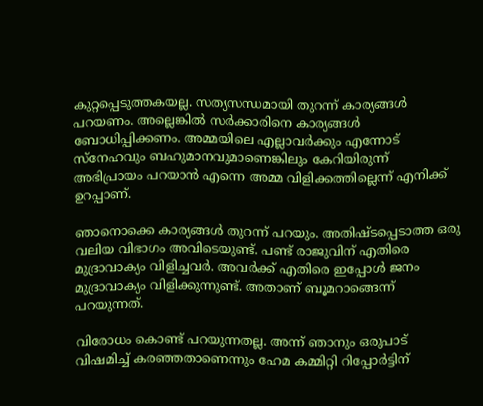കുറ്റപ്പെടുത്തകയല്ല. സത്യസന്ധമായി തുറന്ന് കാര്യങ്ങൾ പറയണം. അല്ലെങ്കിൽ സർക്കാരിനെ കാര്യങ്ങൾ ബോധിപ്പിക്കണം. അമ്മയിലെ എല്ലാവർക്കും എന്നോട് സ്നേഹവും ബഹുമാനവുമാണെങ്കിലും കേറിയിരുന്ന് അഭിപ്രായം പറയാൻ എന്നെ അമ്മ വിളിക്കത്തില്ലെന്ന് എനിക്ക് ഉറപ്പാണ്.

ഞാനൊക്കെ കാര്യങ്ങൾ തുറന്ന് പറയും. അതിഷ്ടപ്പെടാത്ത ഒരു വലിയ വിഭാഗം അവിടെയുണ്ട്. പണ്ട് രാജുവിന് എതിരെ മുദ്രാവാക്യം വിളിച്ചവർ. അവർക്ക് എതിരെ ഇപ്പോൾ ജനം മുദ്രാവാക്യം വിളിക്കുന്നുണ്ട്. അതാണ് ബൂമറാങ്ങെന്ന് പറയുന്നത്.

വിരോധം കൊണ്ട് പറയുന്നതല്ല. അന്ന് ഞാനും ഒരുപാട് വിഷമിച്ച് കരഞ്ഞതാണെന്നും ഹേമ കമ്മിറ്റി റിപ്പോർട്ടിന്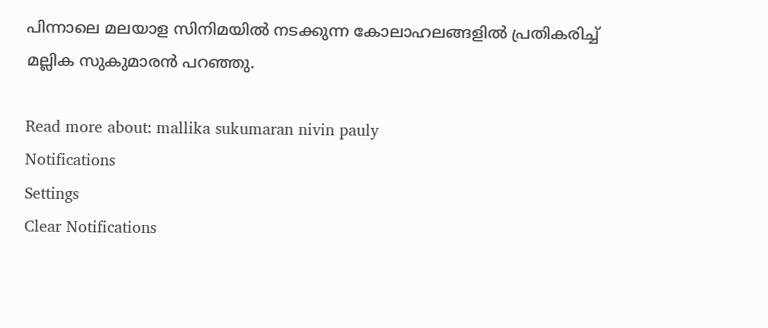പിന്നാലെ മലയാള സിനിമയിൽ നടക്കുന്ന കോലാഹലങ്ങളിൽ പ്രതികരിച്ച് മല്ലിക സുകുമാരൻ പറഞ്ഞു.

Read more about: mallika sukumaran nivin pauly
Notifications
Settings
Clear Notifications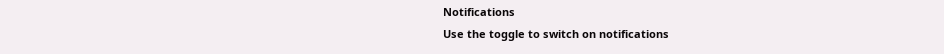Notifications
Use the toggle to switch on notifications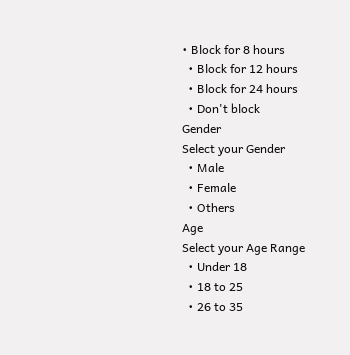• Block for 8 hours
  • Block for 12 hours
  • Block for 24 hours
  • Don't block
Gender
Select your Gender
  • Male
  • Female
  • Others
Age
Select your Age Range
  • Under 18
  • 18 to 25
  • 26 to 35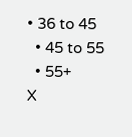• 36 to 45
  • 45 to 55
  • 55+
X